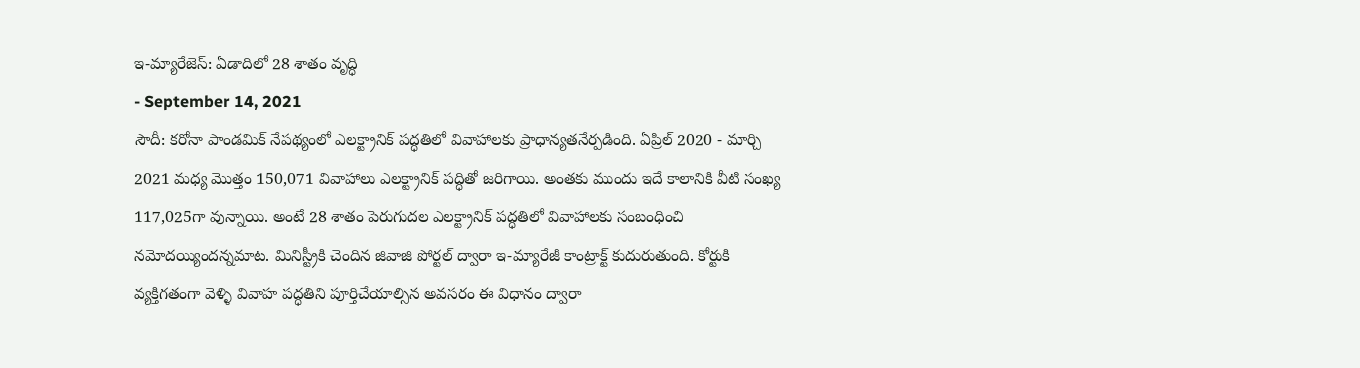ఇ-మ్యారేజెస్: ఏడాదిలో 28 శాతం వృద్ధి
- September 14, 2021
సౌదీ: కరోనా పాండమిక్ నేపథ్యంలో ఎలక్ట్రానిక్ పద్ధతిలో వివాహాలకు ప్రాధాన్యతనేర్పడింది. ఏప్రిల్ 2020 - మార్చి 2021 మధ్య మొత్తం 150,071 వివాహాలు ఎలక్ట్రానిక్ పద్ధితో జరిగాయి. అంతకు ముందు ఇదే కాలానికి వీటి సంఖ్య 117,025గా వున్నాయి. అంటే 28 శాతం పెరుగుదల ఎలక్ట్రానిక్ పద్ధతిలో వివాహాలకు సంబంధించి నమోదయ్యిందన్నమాట. మినిస్ట్రీకి చెందిన జివాజి పోర్టల్ ద్వారా ఇ-మ్యారేజీ కాంట్రాక్ట్ కుదురుతుంది. కోర్టుకి వ్యక్తిగతంగా వెళ్ళి వివాహ పద్ధతిని పూర్తిచేయాల్సిన అవసరం ఈ విధానం ద్వారా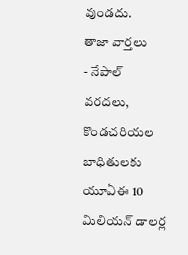వుండదు.
తాజా వార్తలు
- నేపాల్ వరదలు, కొండచరియల బాధితులకు యూఏఈ 10 మిలియన్ డాలర్ల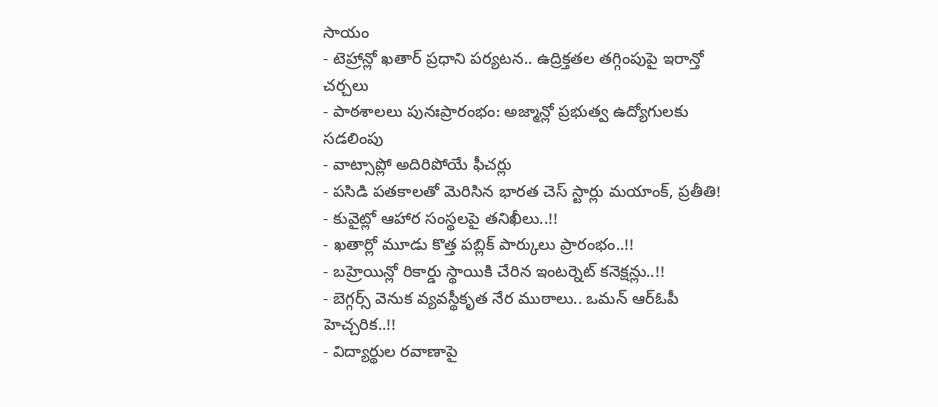సాయం
- టెహ్రాన్లో ఖతార్ ప్రధాని పర్యటన.. ఉద్రిక్తతల తగ్గింపుపై ఇరాన్తో చర్చలు
- పాఠశాలలు పునఃప్రారంభం: అజ్మాన్లో ప్రభుత్వ ఉద్యోగులకు సడలింపు
- వాట్సాప్లో అదిరిపోయే ఫీచర్లు
- పసిడి పతకాలతో మెరిసిన భారత చెస్ స్టార్లు మయాంక్, ప్రతీతి!
- కువైట్లో ఆహార సంస్థలపై తనిఖీలు..!!
- ఖతార్లో మూడు కొత్త పబ్లిక్ పార్కులు ప్రారంభం..!!
- బహ్రెయిన్లో రికార్డు స్థాయికి చేరిన ఇంటర్నెట్ కనెక్షన్లు..!!
- బెగ్గర్స్ వెనుక వ్యవస్థీకృత నేర ముఠాలు.. ఒమన్ ఆర్ఓపీ హెచ్చరిక..!!
- విద్యార్థుల రవాణాపై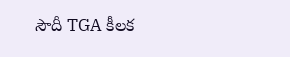సౌదీ TGA కీలక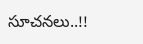సూచనలు..!!